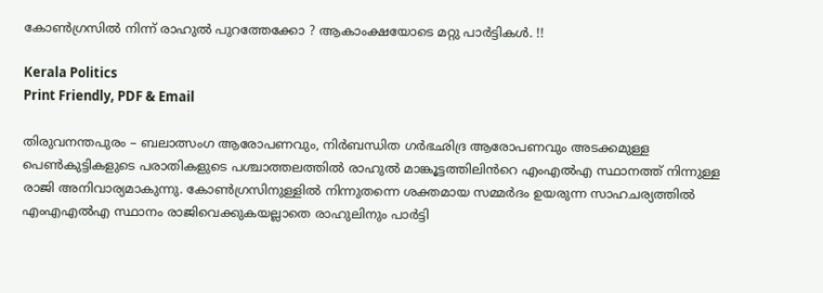കോൺഗ്രസിൽ നിന്ന് രാഹുൽ പുറത്തേക്കോ ? ആകാംക്ഷയോടെ മറ്റു പാർട്ടികൾ. !!

Kerala Politics
Print Friendly, PDF & Email

തിരുവനന്തപുരം – ബലാത്സംഗ ആരോപണവും, നിർബന്ധിത ഗർഭഛിദ്ര ആരോപണവും അടക്കമുള്ള പെൺകുട്ടികളുടെ പരാതികളുടെ പശ്ചാത്തലത്തിൽ രാഹുൽ മാങ്കൂട്ടത്തിലിൻറെ എംഎൽഎ സ്ഥാനത്ത് നിന്നുള്ള രാജി അനിവാര്യമാകുന്നു. കോൺഗ്രസിനുള്ളിൽ നിന്നുതന്നെ ശക്തമായ സമ്മർദം ഉയരുന്ന സാഹചര്യത്തിൽ എംഎഎൽഎ സ്ഥാനം രാജിവെക്കുകയല്ലാതെ രാഹുലിനും പാർട്ടി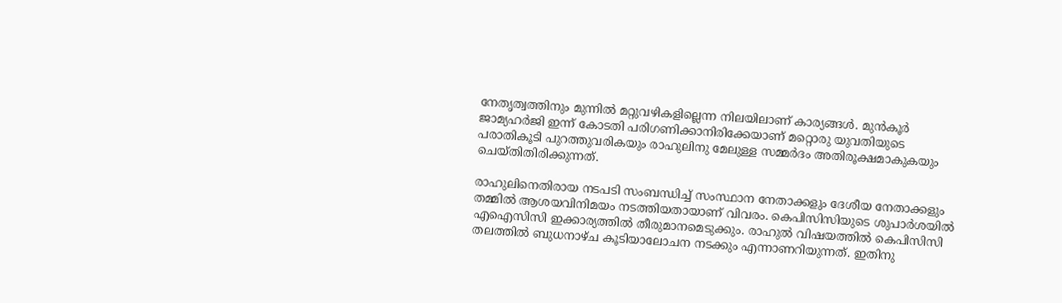നേതൃത്വത്തിനും മുന്നിൽ മറ്റുവഴികളില്ലെന്ന നിലയിലാണ് കാര്യങ്ങൾ. മുൻകൂർ ജാമ്യഹർജി ഇന്ന് കോടതി പരിഗണിക്കാനിരിക്കേയാണ് മറ്റൊരു യുവതിയുടെ പരാതികൂടി പുറത്തുവരികയും രാഹുലിനു മേലുള്ള സമ്മർദം അതിരൂക്ഷമാകുകയും ചെയ്തിതിരിക്കുന്നത്.

രാഹുലിനെതിരായ നടപടി സംബന്ധിച്ച് സംസ്ഥാന നേതാക്കളും ദേശീയ നേതാക്കളും തമ്മിൽ ആശയവിനിമയം നടത്തിയതായാണ് വിവരം. കെപിസിസിയുടെ ശുപാർശയിൽ എഐസിസി ഇക്കാര്യത്തിൽ തീരുമാനമെടുക്കും. രാഹുൽ വിഷയത്തിൽ കെപിസിസി തലത്തിൽ ബുധനാഴ്ച കൂടിയാലോചന നടക്കും എന്നാണറിയുന്നത്. ഇതിനു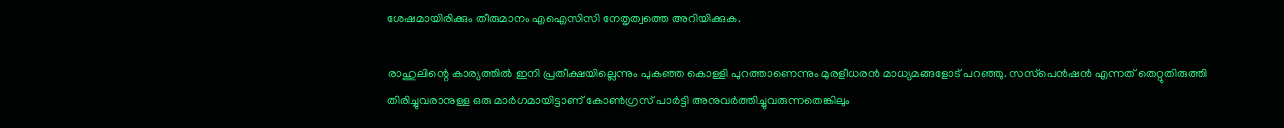ശേഷമായിരിക്കും തീരുമാനം എഐസിസി നേതൃത്വത്തെ അറിയിക്കുക.

രാഹുലിന്റെ കാര്യത്തിൽ ഇനി പ്രതീക്ഷയില്ലെന്നും പുകഞ്ഞ കൊള്ളി പുറത്താണെന്നും മുരളീധരൻ മാധ്യമങ്ങളോട് പറഞ്ഞു. സസ്‌പെൻഷൻ എന്നത് തെറ്റുതിരുത്തി തിരിച്ചുവരാനുള്ള ഒരു മാർഗമായിട്ടാണ് കോൺഗ്രസ് പാർട്ടി അനുവർത്തിച്ചുവരുന്നതെങ്കിലും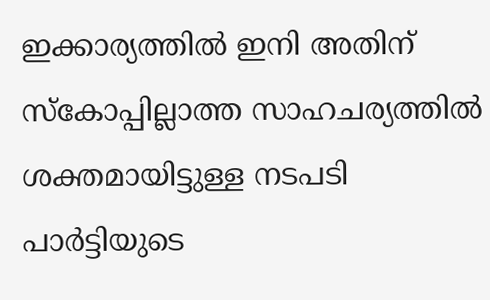ഇക്കാര്യത്തിൽ ഇനി അതിന് സ്‌കോപ്പില്ലാത്ത സാഹചര്യത്തിൽ ശക്തമായിട്ടുള്ള നടപടി പാർട്ടിയുടെ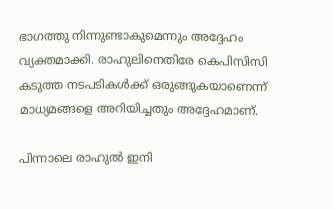ഭാഗത്തു നിന്നുണ്ടാകുമെന്നും അദ്ദേഹം വ്യക്തമാക്കി. രാഹുലിനെതിരേ കെപിസിസി കടുത്ത നടപടികൾക്ക് ഒരുങ്ങുകയാണെന്ന് മാധ്യമങ്ങളെ അറിയിച്ചതും അദ്ദേഹമാണ്.

പിന്നാലെ രാഹുൽ ഇനി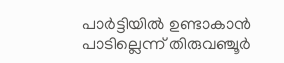പാർട്ടിയിൽ ഉണ്ടാകാൻ പാടില്ലെന്ന് തിരുവഞ്ചൂർ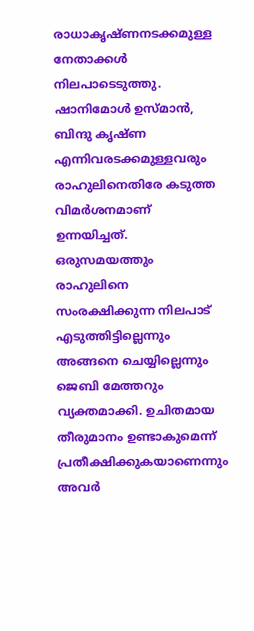രാധാകൃഷ്ണനടക്കമുള്ള നേതാക്കൾ നിലപാടെടുത്തു. ഷാനിമോൾ ഉസ്മാൻ, ബിന്ദു കൃഷ്ണ എന്നിവരടക്കമുള്ളവരും രാഹുലിനെതിരേ കടുത്ത വിമർശനമാണ് ഉന്നയിച്ചത്. ഒരുസമയത്തും രാഹുലിനെ സംരക്ഷിക്കുന്ന നിലപാട് എടുത്തിട്ടില്ലെന്നും അങ്ങനെ ചെയ്യില്ലെന്നും ജെബി മേത്തറും വ്യക്തമാക്കി. ഉചിതമായ തീരുമാനം ഉണ്ടാകുമെന്ന് പ്രതീക്ഷിക്കുകയാണെന്നും അവർ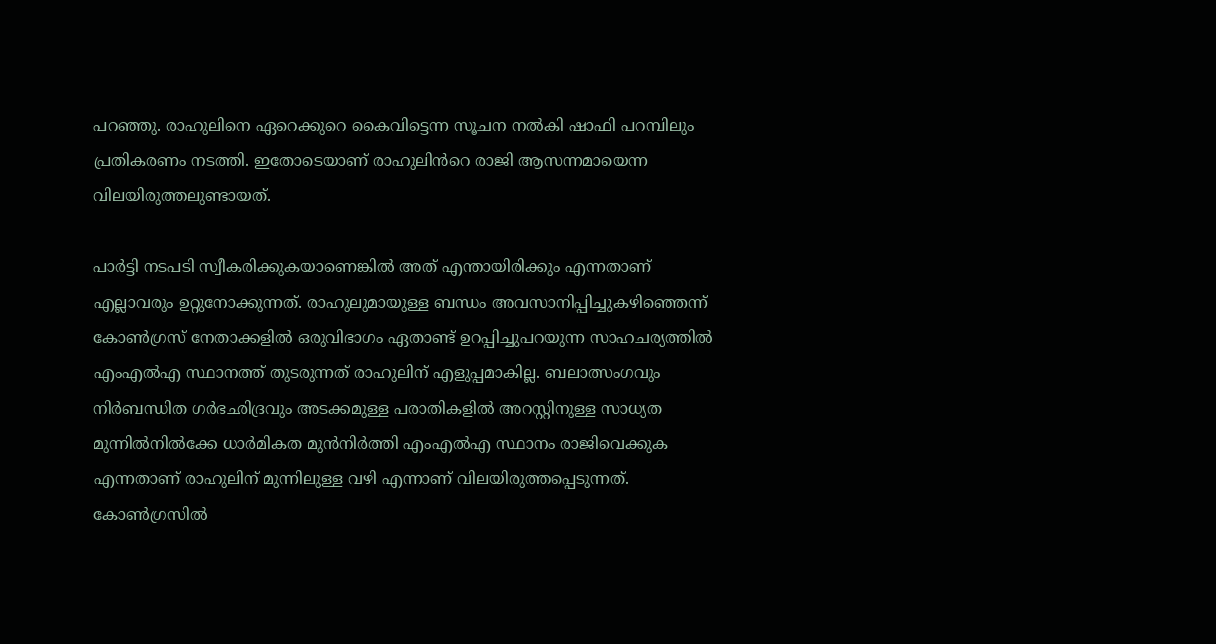പറഞ്ഞു. രാഹുലിനെ ഏറെക്കുറെ കൈവിട്ടെന്ന സൂചന നൽകി ഷാഫി പറമ്പിലും പ്രതികരണം നടത്തി. ഇതോടെയാണ് രാഹുലിൻറെ രാജി ആസന്നമായെന്ന വിലയിരുത്തലുണ്ടായത്.

പാർട്ടി നടപടി സ്വീകരിക്കുകയാണെങ്കിൽ അത് എന്തായിരിക്കും എന്നതാണ് എല്ലാവരും ഉറ്റുനോക്കുന്നത്. രാഹുലുമായുള്ള ബന്ധം അവസാനിപ്പിച്ചുകഴിഞ്ഞെന്ന് കോൺഗ്രസ് നേതാക്കളിൽ ഒരുവിഭാഗം ഏതാണ്ട് ഉറപ്പിച്ചുപറയുന്ന സാഹചര്യത്തിൽ എംഎൽഎ സ്ഥാനത്ത് തുടരുന്നത് രാഹുലിന് എളുപ്പമാകില്ല. ബലാത്സംഗവും നിർബന്ധിത ഗർഭഛിദ്രവും അടക്കമുള്ള പരാതികളിൽ അറസ്റ്റിനുള്ള സാധ്യത മുന്നിൽനിൽക്കേ ധാർമികത മുൻനിർത്തി എംഎൽഎ സ്ഥാനം രാജിവെക്കുക എന്നതാണ് രാഹുലിന് മുന്നിലുള്ള വഴി എന്നാണ് വിലയിരുത്തപ്പെടുന്നത്. കോൺഗ്രസിൽ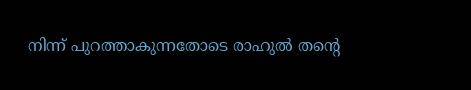നിന്ന് പുറത്താകുന്നതോടെ രാഹുൽ തന്റെ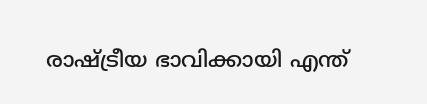രാഷ്ട്രീയ ഭാവിക്കായി എന്ത്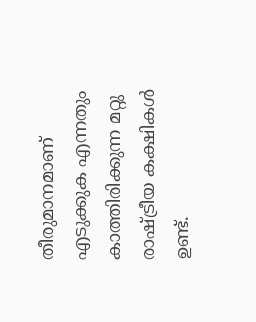തീരുമാനമാണ് എടുക്കുക എന്നതും കാത്തിരിക്കുന്ന മറ്റു രാഷ്ട്രീയ കക്ഷികൾ ഉണ്ട്.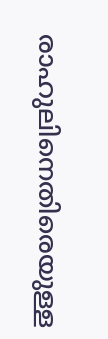രാഹുലിനെതിരെയുള്ള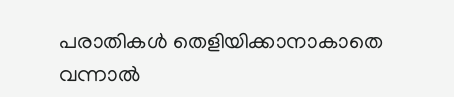പരാതികൾ തെളിയിക്കാനാകാതെ വന്നാൽ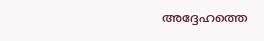അദ്ദേഹത്തെ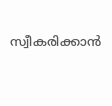സ്വീകരിക്കാൻ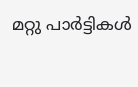മറ്റു പാർട്ടികൾ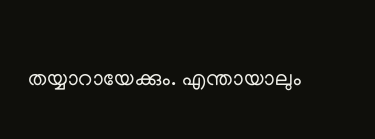തയ്യാറായേക്കും. എന്തായാലും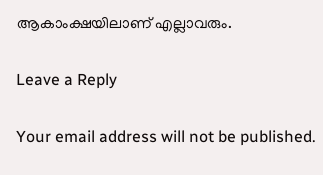ആകാംക്ഷയിലാണ്‌ എല്ലാവരും.

Leave a Reply

Your email address will not be published.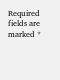Required fields are marked *